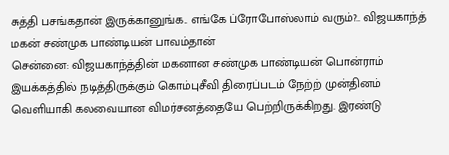சுத்தி பசங்கதான் இருக்கானுங்க.. எங்கே ப்ரோபோஸ்லாம் வரும்?.. விஜயகாந்த் மகன் சண்முக பாண்டியன் பாவம்தான்
சென்னை: விஜயகாந்த்தின் மகனான சண்முக பாண்டியன் பொன்ராம் இயக்கத்தில் நடித்திருக்கும் கொம்புசீவி திரைப்படம் நேற்ற் முன்தினம் வெளியாகி கலவையான விமர்சனத்தையே பெற்றிருக்கிறது. இரண்டு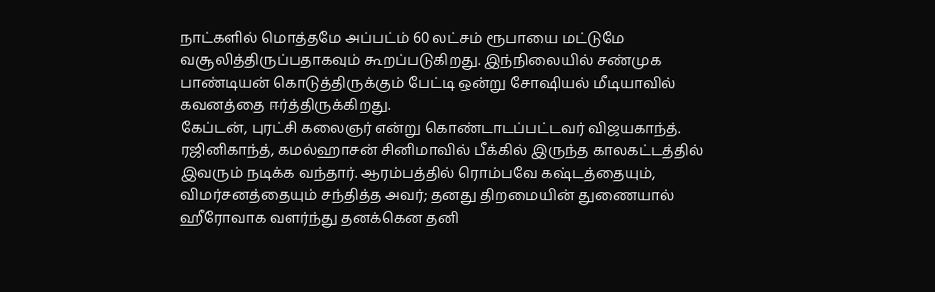நாட்களில் மொத்தமே அப்பட்ம் 60 லட்சம் ரூபாயை மட்டுமே வசூலித்திருப்பதாகவும் கூறப்படுகிறது. இந்நிலையில் சண்முக பாண்டியன் கொடுத்திருக்கும் பேட்டி ஒன்று சோஷியல் மீடியாவில் கவனத்தை ஈர்த்திருக்கிறது.
கேப்டன், புரட்சி கலைஞர் என்று கொண்டாடப்பட்டவர் விஜயகாந்த். ரஜினிகாந்த், கமல்ஹாசன் சினிமாவில் பீக்கில் இருந்த காலகட்டத்தில் இவரும் நடிக்க வந்தார். ஆரம்பத்தில் ரொம்பவே கஷ்டத்தையும், விமர்சனத்தையும் சந்தித்த அவர்; தனது திறமையின் துணையால் ஹீரோவாக வளர்ந்து தனக்கென தனி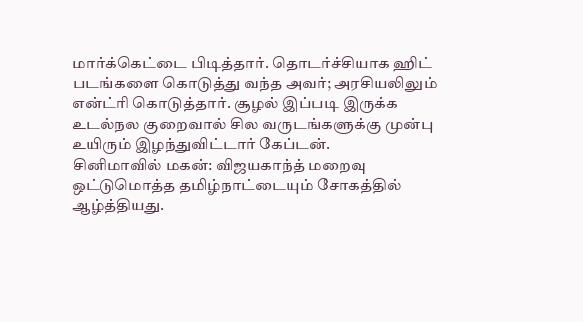மார்க்கெட்டை பிடித்தார். தொடர்ச்சியாக ஹிட் படங்களை கொடுத்து வந்த அவர்; அரசியலிலும் என்ட்ரி கொடுத்தார். சூழல் இப்படி இருக்க உடல்நல குறைவால் சில வருடங்களுக்கு முன்பு உயிரும் இழந்துவிட்டார் கேப்டன்.
சினிமாவில் மகன்: விஜயகாந்த் மறைவு ஒட்டுமொத்த தமிழ்நாட்டையும் சோகத்தில் ஆழ்த்தியது.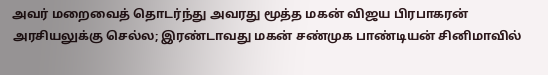அவர் மறைவைத் தொடர்ந்து அவரது மூத்த மகன் விஜய பிரபாகரன் அரசியலுக்கு செல்ல; இரண்டாவது மகன் சண்முக பாண்டியன் சினிமாவில்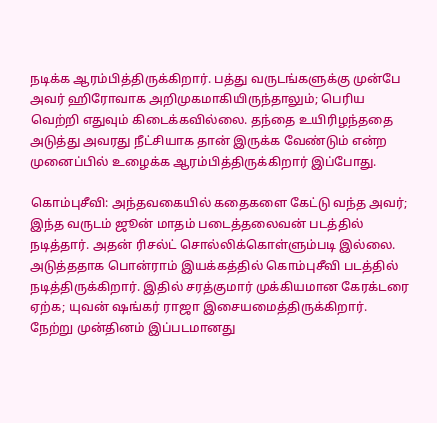நடிக்க ஆரம்பித்திருக்கிறார். பத்து வருடங்களுக்கு முன்பே அவர் ஹிரோவாக அறிமுகமாகியிருந்தாலும்; பெரிய வெற்றி எதுவும் கிடைக்கவில்லை. தந்தை உயிரிழந்ததை அடுத்து அவரது நீட்சியாக தான் இருக்க வேண்டும் என்ற முனைப்பில் உழைக்க ஆரம்பித்திருக்கிறார் இப்போது.

கொம்புசீவி: அந்தவகையில் கதைகளை கேட்டு வந்த அவர்; இந்த வருடம் ஜூன் மாதம் படைத்தலைவன் படத்தில் நடித்தார். அதன் ரிசல்ட் சொல்லிக்கொள்ளும்படி இல்லை. அடுத்ததாக பொன்ராம் இயக்கத்தில் கொம்புசீவி படத்தில் நடித்திருக்கிறார். இதில் சரத்குமார் முக்கியமான கேரக்டரை ஏற்க; யுவன் ஷங்கர் ராஜா இசையமைத்திருக்கிறார். நேற்று முன்தினம் இப்படமானது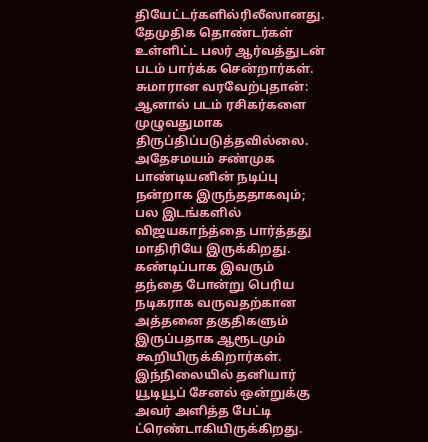தியேட்டர்களில்ரிலீஸானது. தேமுதிக தொண்டர்கள் உள்ளிட்ட பலர் ஆர்வத்துடன் படம் பார்க்க சென்றார்கள்.
சுமாரான வரவேற்புதான்: ஆனால் படம் ரசிகர்களை முழுவதுமாக திருப்திப்படுத்தவில்லை. அதேசமயம் சண்முக பாண்டியனின் நடிப்பு நன்றாக இருந்ததாகவும்; பல இடங்களில் விஜயகாந்த்தை பார்த்தது மாதிரியே இருக்கிறது. கண்டிப்பாக இவரும் தந்தை போன்று பெரிய நடிகராக வருவதற்கான அத்தனை தகுதிகளும் இருப்பதாக ஆரூடமும் கூறியிருக்கிறார்கள். இந்நிலையில் தனியார் யூடியூப் சேனல் ஒன்றுக்கு அவர் அளித்த பேட்டி ட்ரெண்டாகியிருக்கிறது.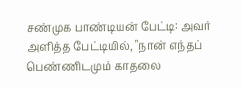சண்முக பாண்டியன் பேட்டி: அவர் அளித்த பேட்டியில், "நான் எந்தப் பெண்ணிடமும் காதலை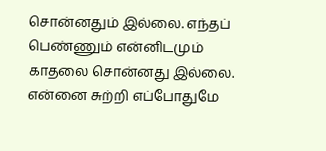சொன்னதும் இல்லை. எந்தப் பெண்ணும் என்னிடமும் காதலை சொன்னது இல்லை. என்னை சுற்றி எப்போதுமே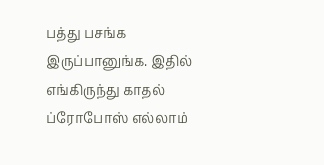பத்து பசங்க இருப்பானுங்க. இதில் எங்கிருந்து காதல் ப்ரோபோஸ் எல்லாம்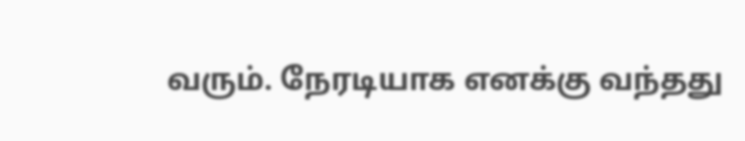வரும். நேரடியாக எனக்கு வந்தது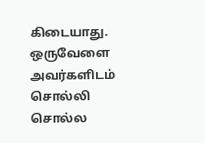கிடையாது. ஒருவேளை அவர்களிடம் சொல்லி சொல்ல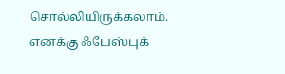சொல்லியிருக்கலாம். எனக்கு ஃபேஸ்புக்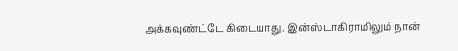அக்கவுண்ட்டே கிடையாது. இன்ஸ்டாகிராமிலும் நான்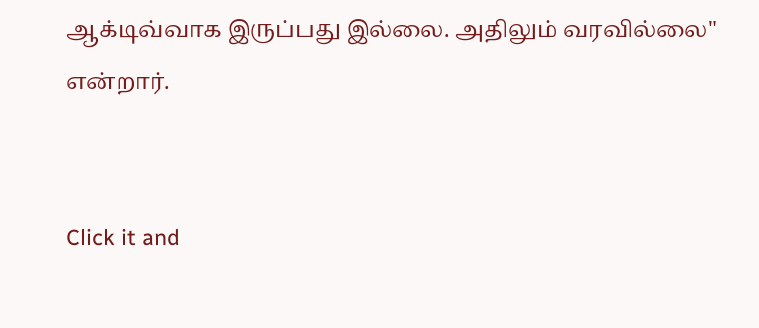ஆக்டிவ்வாக இருப்பது இல்லை. அதிலும் வரவில்லை" என்றார்.


Click it and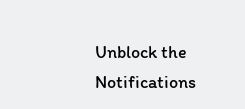Unblock the Notifications